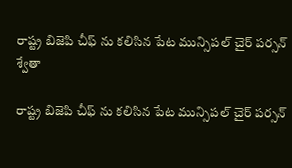రాష్ట్ర బిజెపి చీఫ్ ను కలిసిన పేట మున్సిపల్ చైర్ పర్సన్ శ్వేతా

రాష్ట్ర బిజెపి చీఫ్ ను కలిసిన పేట మున్సిపల్ చైర్ పర్సన్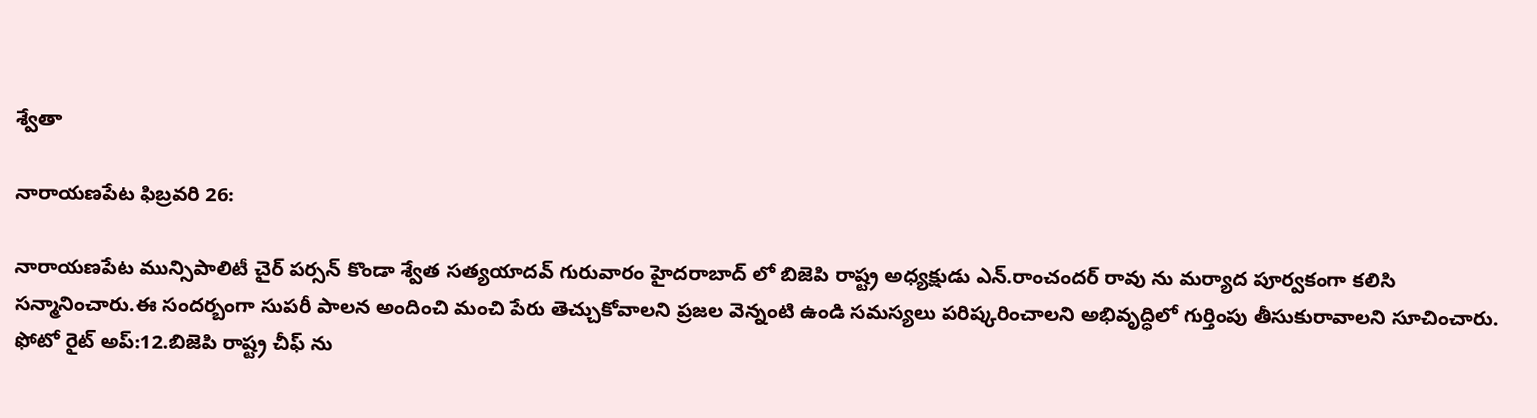శ్వేతా

నారాయణపేట ఫిబ్రవరి 26:

నారాయణపేట మున్సిపాలిటీ చైర్ పర్సన్ కొండా శ్వేత సత్యయాదవ్ గురువారం హైదరాబాద్ లో బిజెపి రాష్ట్ర అధ్యక్షుడు ఎన్.రాంచందర్ రావు ను మర్యాద పూర్వకంగా కలిసి సన్మానించారు.ఈ సందర్బంగా సుపరీ పాలన అందించి మంచి పేరు తెచ్చుకోవాలని ప్రజల వెన్నంటి ఉండి సమస్యలు పరిష్కరించాలని అభివృద్ధిలో గుర్తింపు తీసుకురావాలని సూచించారు.
ఫోటో రైట్ అప్:12.బిజెపి రాష్ట్ర చీఫ్ ను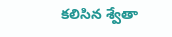కలిసిన శ్వేతా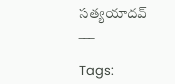సత్యయాదవ్
___

Tags: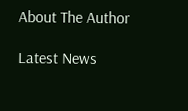About The Author

Latest News